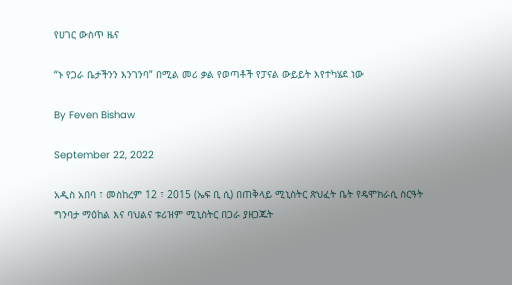የሀገር ውስጥ ዜና

“ኑ የጋራ ቤታችንን እንገንባ” በሚል መሪ ቃል የወጣቶች የፓናል ውይይት እየተካሄደ ነው

By Feven Bishaw

September 22, 2022

አዲስ አበባ ፣ መስከረም 12 ፣ 2015 (ኤፍ ቢ ሲ) በጠቅላይ ሚኒስትር ጽህፈት ቤት የዴሞክራሲ ስርዓት ግንባታ ማዕከል እና ባህልና ቱሪዝም ሚኒስትር በጋራ ያዘጋጁት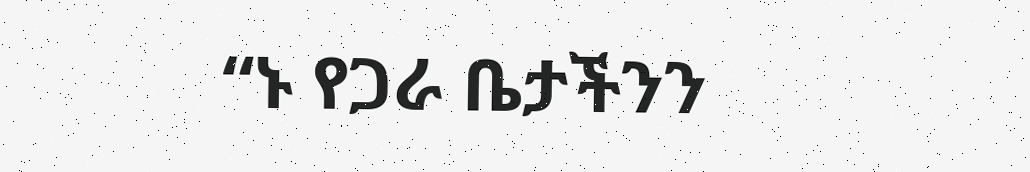“ኑ የጋራ ቤታችንን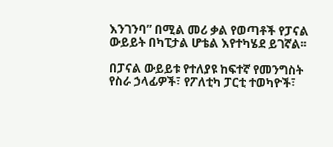እንገንባ” በሚል መሪ ቃል የወጣቶች የፓናል ውይይት በካፒታል ሆቴል እየተካሄደ ይገኛል፡፡

በፓናል ውይይቱ የተለያዩ ከፍተኛ የመንግስት የስራ ኃላፊዎች፣ የፖለቲካ ፓርቲ ተወካዮች፣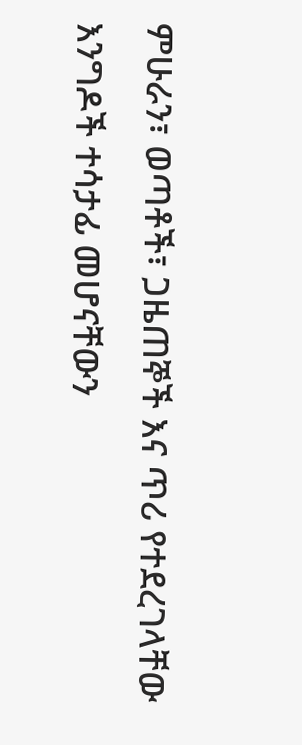ምሁራን፣ ወጣቶች፣ ጋዜጠኞች እና ጥሪ የተደረገላቸው እንግዶች ተሳታፊ መሆናቸውን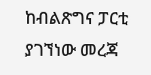ከብልጽግና ፓርቲ ያገኘነው መረጃ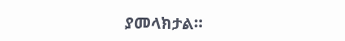ያመላክታል።